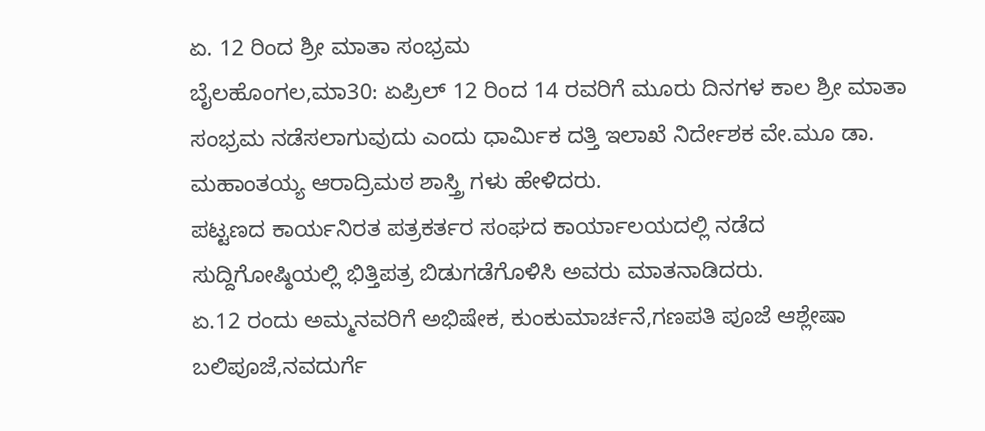ಏ. 12 ರಿಂದ ಶ್ರೀ ಮಾತಾ ಸಂಭ್ರಮ
ಬೈಲಹೊಂಗಲ,ಮಾ30: ಏಪ್ರಿಲ್ 12 ರಿಂದ 14 ರವರಿಗೆ ಮೂರು ದಿನಗಳ ಕಾಲ ಶ್ರೀ ಮಾತಾ ಸಂಭ್ರಮ ನಡೆಸಲಾಗುವುದು ಎಂದು ಧಾರ್ಮಿಕ ದತ್ತಿ ಇಲಾಖೆ ನಿರ್ದೇಶಕ ವೇ.ಮೂ ಡಾ. ಮಹಾಂತಯ್ಯ ಆರಾದ್ರಿಮಠ ಶಾಸ್ತ್ರಿ ಗಳು ಹೇಳಿದರು.
ಪಟ್ಟಣದ ಕಾರ್ಯನಿರತ ಪತ್ರಕರ್ತರ ಸಂಘದ ಕಾರ್ಯಾಲಯದಲ್ಲಿ ನಡೆದ ಸುದ್ದಿಗೋಷ್ಠಿಯಲ್ಲಿ ಭಿತ್ತಿಪತ್ರ ಬಿಡುಗಡೆಗೊಳಿಸಿ ಅವರು ಮಾತನಾಡಿದರು.
ಏ.12 ರಂದು ಅಮ್ಮನವರಿಗೆ ಅಭಿಷೇಕ, ಕುಂಕುಮಾರ್ಚನೆ,ಗಣಪತಿ ಪೂಜೆ ಆಶ್ಲೇಷಾ ಬಲಿಪೂಜೆ,ನವದುರ್ಗೆ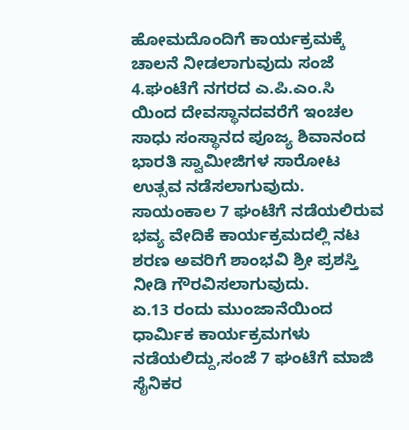ಹೋಮದೊಂದಿಗೆ ಕಾರ್ಯಕ್ರಮಕ್ಕೆ ಚಾಲನೆ ನೀಡಲಾಗುವುದು ಸಂಜೆ 4.ಘಂಟೆಗೆ ನಗರದ ಎ.ಪಿ.ಎಂ.ಸಿ ಯಿಂದ ದೇವಸ್ಥಾನದವರೆಗೆ ಇಂಚಲ ಸಾಧು ಸಂಸ್ಥಾನದ ಪೂಜ್ಯ ಶಿವಾನಂದ ಭಾರತಿ ಸ್ವಾಮೀಜಿಗಳ ಸಾರೋಟ ಉತ್ಸವ ನಡೆಸಲಾಗುವುದು.
ಸಾಯಂಕಾಲ 7 ಘಂಟೆಗೆ ನಡೆಯಲಿರುವ ಭವ್ಯ ವೇದಿಕೆ ಕಾರ್ಯಕ್ರಮದಲ್ಲಿ ನಟ ಶರಣ ಅವರಿಗೆ ಶಾಂಭವಿ ಶ್ರೀ ಪ್ರಶಸ್ತಿ ನೀಡಿ ಗೌರವಿಸಲಾಗುವುದು.
ಏ.13 ರಂದು ಮುಂಜಾನೆಯಿಂದ ಧಾರ್ಮಿಕ ಕಾರ್ಯಕ್ರಮಗಳು ನಡೆಯಲಿದ್ದು,ಸಂಜೆ 7 ಘಂಟೆಗೆ ಮಾಜಿ ಸೈನಿಕರ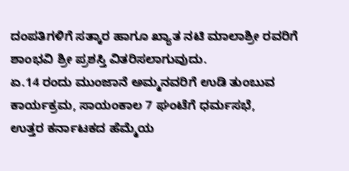ದಂಪತಿಗಳಿಗೆ ಸತ್ಕಾರ ಹಾಗೂ ಖ್ಯಾತ ನಟಿ ಮಾಲಾಶ್ರೀ ರವರಿಗೆ ಶಾಂಭವಿ ಶ್ರೀ ಪ್ರಶಸ್ತಿ ವಿತರಿಸಲಾಗುವುದು.
ಏ.14 ರಂದು ಮುಂಜಾನೆ ಅಮ್ಮನವರಿಗೆ ಉಡಿ ತುಂಬುವ ಕಾರ್ಯಕ್ರಮ, ಸಾಯಂಕಾಲ 7 ಘಂಟೆಗೆ ಧರ್ಮಸಭೆ,
ಉತ್ತರ ಕರ್ನಾಟಕದ ಹೆಮ್ಮೆಯ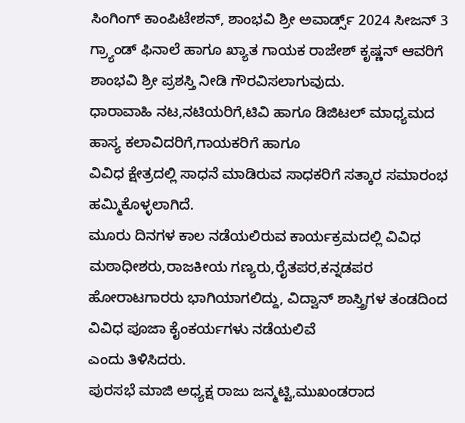ಸಿಂಗಿಂಗ್ ಕಾಂಪಿಟೇಶನ್, ಶಾಂಭವಿ ಶ್ರೀ ಅವಾರ್ಡ್ಸ್ 2024 ಸೀಜನ್ 3 ಗ್ರ್ಯಾಂಡ್ ಫಿನಾಲೆ ಹಾಗೂ ಖ್ಯಾತ ಗಾಯಕ ರಾಜೇಶ್ ಕೃಷ್ಣನ್ ಆವರಿಗೆ ಶಾಂಭವಿ ಶ್ರೀ ಪ್ರಶಸ್ತಿ ನೀಡಿ ಗೌರವಿಸಲಾಗುವುದು.
ಧಾರಾವಾಹಿ ನಟ,ನಟಿಯರಿಗೆ,ಟಿವಿ ಹಾಗೂ ಡಿಜಿಟಲ್ ಮಾಧ್ಯಮದ ಹಾಸ್ಯ ಕಲಾವಿದರಿಗೆ,ಗಾಯಕರಿಗೆ ಹಾಗೂ
ವಿವಿಧ ಕ್ಷೇತ್ರದಲ್ಲಿ ಸಾಧನೆ ಮಾಡಿರುವ ಸಾಧಕರಿಗೆ ಸತ್ಕಾರ ಸಮಾರಂಭ ಹಮ್ಮಿಕೊಳ್ಳಲಾಗಿದೆ.
ಮೂರು ದಿನಗಳ ಕಾಲ ನಡೆಯಲಿರುವ ಕಾರ್ಯಕ್ರಮದಲ್ಲಿ ವಿವಿಧ ಮಠಾಧೀಶರು,ರಾಜಕೀಯ ಗಣ್ಯರು,ರೈತಪರ,ಕನ್ನಡಪರ ಹೋರಾಟಗಾರರು ಭಾಗಿಯಾಗಲಿದ್ದು, ವಿದ್ವಾನ್ ಶಾಸ್ತ್ರಿಗಳ ತಂಡದಿಂದ ವಿವಿಧ ಪೂಜಾ ಕೈಂಕರ್ಯಗಳು ನಡೆಯಲಿವೆ
ಎಂದು ತಿಳಿಸಿದರು.
ಪುರಸಭೆ ಮಾಜಿ ಅಧ್ಯಕ್ಷ ರಾಜು ಜನ್ಮಟ್ಟಿ,ಮುಖಂಡರಾದ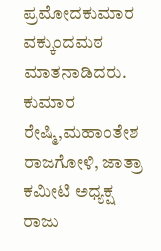ಪ್ರಮೋದಕುಮಾರ ವಕ್ಕುಂದಮಠ ಮಾತನಾಡಿದರು.
ಕುಮಾರ ರೇಷ್ಮಿ,ಮಹಾಂತೇಶ ರಾಜಗೋಳಿ, ಜಾತ್ರಾ ಕಮೀಟಿ ಅಧ್ಯಕ್ಷ ರಾಜು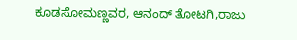ಕೂಡಸೋಮಣ್ಣವರ, ಆನಂದ್ ತೋಟಗಿ,ರಾಜು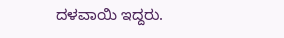ದಳವಾಯಿ ಇದ್ದರು.